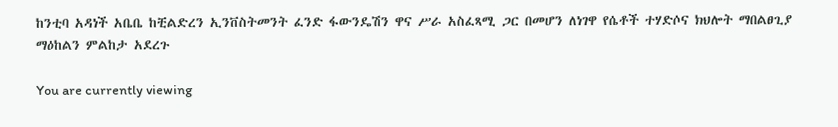ከንቲባ አዳነች አቤቤ ከቺልድረን ኢንቨስትመንት ፈንድ ፋውንዴሽን ዋና ሥራ አስፈጻሚ ጋር በመሆን ለነገዋ የሴቶች ተሃድሶና ክህሎት ማበልፀጊያ ማዕከልን ምልከታ አደረጉ

You are currently viewing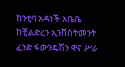ከንቲባ አዳነች አቤቤ ከቺልድረን ኢንቨስትመንት ፈንድ ፋውንዴሽን ዋና ሥራ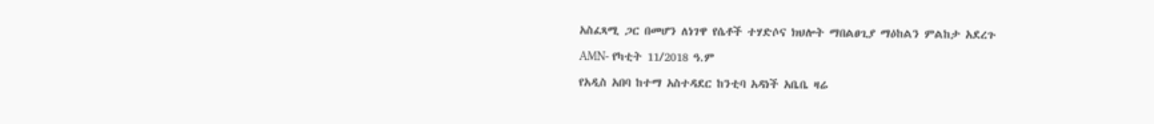አስፈጻሚ ጋር በመሆን ለነገዋ የሴቶች ተሃድሶና ክህሎት ማበልፀጊያ ማዕከልን ምልከታ አደረጉ

AMN- የካቲት 11/2018 ዓ.ም

የአዲስ አበባ ከተማ አስተዳደር ከንቲባ አዳነች አቤቤ ዛሬ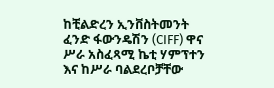ከቺልድረን ኢንቨስትመንት ፈንድ ፋውንዴሽን (CIFF) ዋና ሥራ አስፈጻሚ ኬቲ ሃምፕተን እና ከሥራ ባልደረቦቻቸው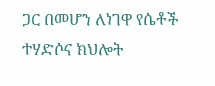ጋር በመሆን ለነገዋ የሴቶች ተሃድሶና ክህሎት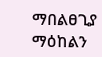ማበልፀጊያ ማዕከልን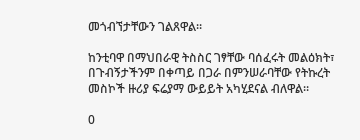መጎብኘታቸውን ገልጸዋል።

ከንቲባዋ በማህበራዊ ትስስር ገፃቸው ባሰፈሩት መልዕክት፣ በጉብኝታችንም በቀጣይ በጋራ በምንሠራባቸው የትኩረት መስኮች ዙሪያ ፍሬያማ ውይይት አካሂደናል ብለዋል።

0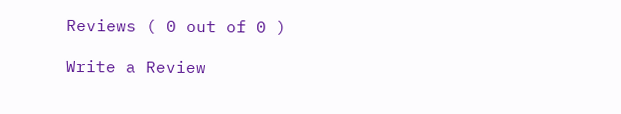Reviews ( 0 out of 0 )

Write a Review